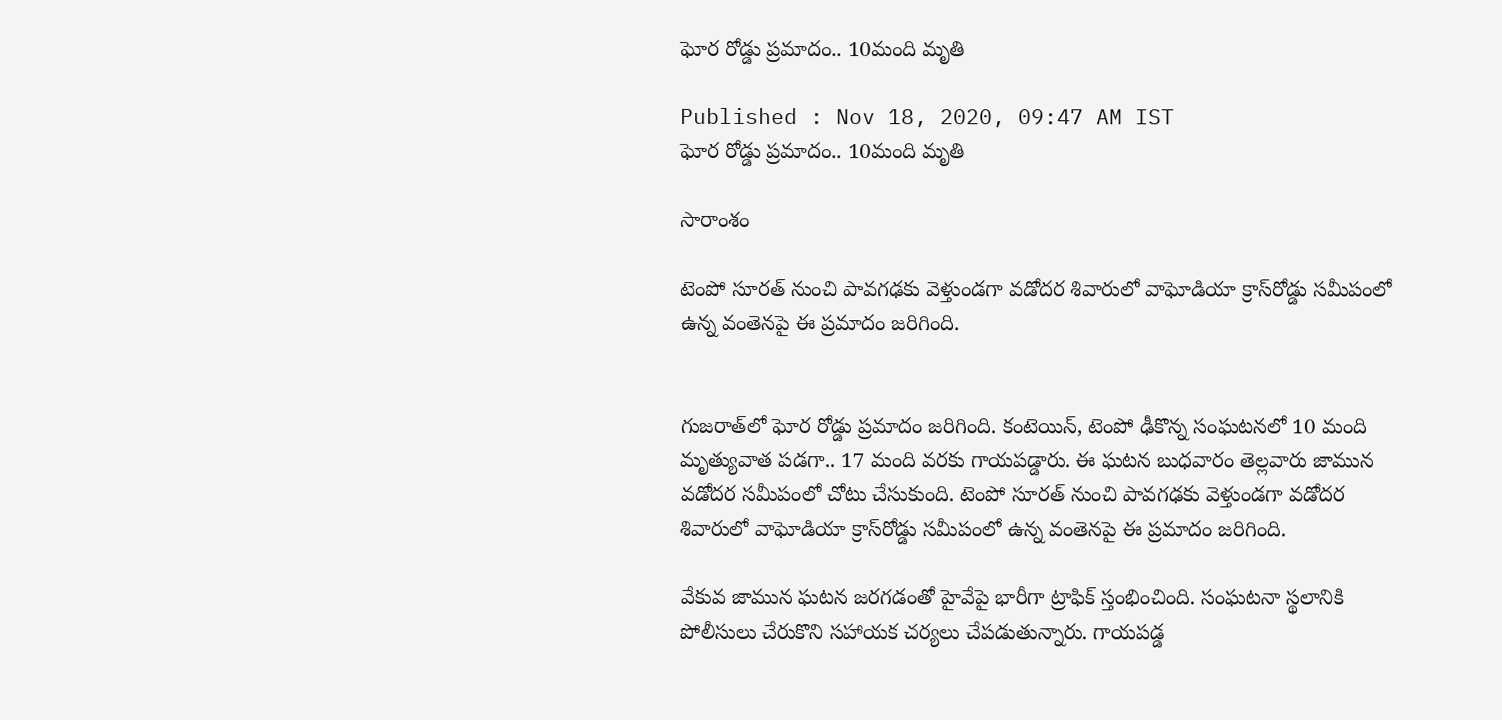ఘోర రోడ్డు ప్రమాదం.. 10మంది మృతి

Published : Nov 18, 2020, 09:47 AM IST
ఘోర రోడ్డు ప్రమాదం.. 10మంది మృతి

సారాంశం

టెంపో సూరత్‌ నుంచి పావగఢకు వెళ్తుండగా వడోదర శివారులో వాఘోడియా క్రాస్‌రోడ్డు సమీపంలో ఉన్న వంతెనపై ఈ ప్రమాదం జరిగింది.


గుజరాత్‌లో ఘోర రోడ్డు ప్రమాదం జరిగింది. కంటెయిన్‌, టెంపో ఢీకొన్న సంఘటనలో 10 మంది మృత్యువాత పడగా.. 17 మంది వరకు గాయపడ్డారు. ఈ ఘటన బుధవారం తెల్లవారు జామున వడోదర సమీపంలో చోటు చేసుకుంది. టెంపో సూరత్‌ నుంచి పావగఢకు వెళ్తుండగా వడోదర శివారులో వాఘోడియా క్రాస్‌రోడ్డు సమీపంలో ఉన్న వంతెనపై ఈ ప్రమాదం జరిగింది.

వేకువ జామున ఘటన జరగడంతో హైవేపై భారీగా ట్రాఫిక్‌ స్తంభించింది. సంఘటనా స్థలానికి పోలీసులు చేరుకొని సహాయక చర్యలు చేపడుతున్నారు. గాయపడ్డ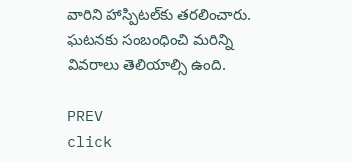వారిని హాస్పిటల్‌కు తరలించారు. ఘటనకు సంబంధించి మరిన్ని వివరాలు తెలియాల్సి ఉంది.

PREV
click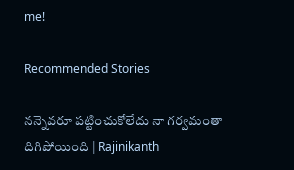me!

Recommended Stories

నన్నెవరూ పట్టించుకోలేదు నా గర్వమంతా దిగిపోయింది | Rajinikanth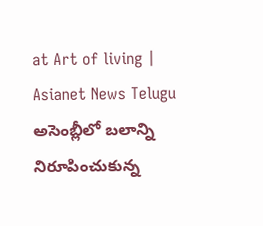at Art of living | Asianet News Telugu
అసెంబ్లీలో బలాన్ని నిరూపించుకున్న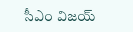సీఎం విజయ్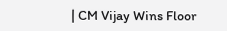| CM Vijay Wins Floor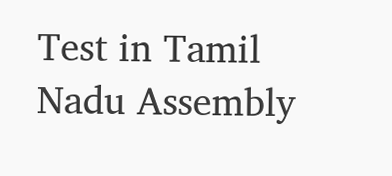Test in Tamil Nadu Assembly